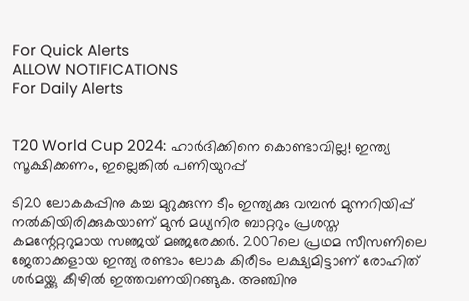For Quick Alerts
ALLOW NOTIFICATIONS
For Daily Alerts


T20 World Cup 2024: ഹാര്‍ദിക്കിനെ കൊണ്ടാവില്ല! ഇന്ത്യ സൂക്ഷിക്കണം, ഇല്ലെങ്കില്‍ പണിയുറപ്പ്

ടി20 ലോകകപ്പിനു കച്ച മുറുക്കുന്ന ടീം ഇന്ത്യക്കു വമ്പന്‍ മുന്നറിയിപ്പ് നല്‍കിയിരിക്കുകയാണ് മുന്‍ മധ്യനിര ബാറ്ററും പ്രശസ്ത കമന്റേറ്ററുമായ സഞ്ജയ് മഞ്ജരേക്കര്‍. 2007ലെ പ്രഥമ സീസണിലെ ജേതാക്കളായ ഇന്ത്യ രണ്ടാം ലോക കിരീടം ലക്ഷ്യമിട്ടാണ് രോഹിത് ശര്‍മയ്ക്കു കീഴില്‍ ഇത്തവണയിറങ്ങുക. അഞ്ചിനു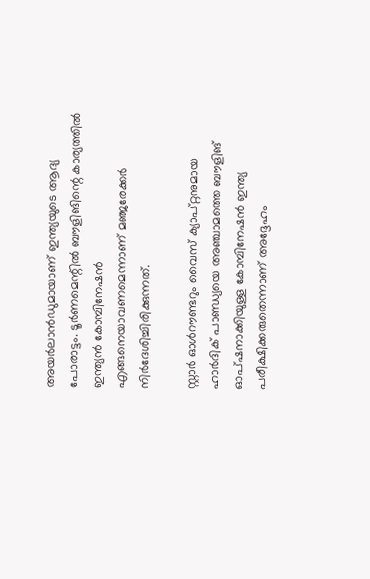അയര്‍ലാന്‍ഡുമായാണ് ഇന്ത്യയുടെ ആദ്യ പോരാട്ടം. ടൂര്‍ണമെന്റില്‍ ബൗളിങിന്റെ കാര്യത്തില്‍ ഇന്ത്യന്‍ കോമ്പിനേഷന്‍ എങ്ങനെയാവണമെന്നാണ് മഞ്ജരേക്കര്‍ നിര്‍ദേശിച്ചിരിക്കുന്നത്.

സ്റ്റാര്‍ ഓള്‍റൗണ്ടറും വൈസ് ക്യാപ്റ്റനുമായ ഹാര്‍ദിക് പാണ്ഡ്യയെ അഞ്ചാമത്തെ ബൗളിങ് ഓപ്‌ഷനാക്കിയുള്ള കോമ്പിനേഷന്‍ ഇന്ത്യ പരീക്ഷിക്കരുതെന്നാണ് അദ്ദേഹം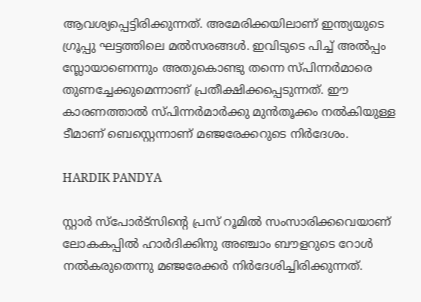ആവശ്യപ്പെട്ടിരിക്കുന്നത്. അമേരിക്കയിലാണ് ഇന്ത്യയുടെ ഗ്രൂപ്പു ഘട്ടത്തിലെ മല്‍സരങ്ങള്‍. ഇവിടുടെ പിച്ച് അല്‍പ്പം സ്ലോയാണെന്നും അതുകൊണ്ടു തന്നെ സ്പിന്നര്‍മാരെ തുണച്ചേക്കുമെന്നാണ് പ്രതീക്ഷിക്കപ്പെടുന്നത്. ഈ കാരണത്താല്‍ സ്പിന്നര്‍മാര്‍ക്കു മുന്‍തൂക്കം നല്‍കിയുള്ള ടീമാണ് ബെസ്റ്റെന്നാണ് മഞ്ജരേക്കറുടെ നിര്‍ദേശം.

HARDIK PANDYA

സ്റ്റാര്‍ സ്‌പോര്‍ട്‌സിന്റെ പ്രസ് റൂമില്‍ സംസാരിക്കവെയാണ് ലോകകപ്പില്‍ ഹാര്‍ദിക്കിനു അഞ്ചാം ബൗളറുടെ റോള്‍ നല്‍കരുതെന്നു മഞ്ജരേക്കര്‍ നിര്‍ദേശിച്ചിരിക്കുന്നത്.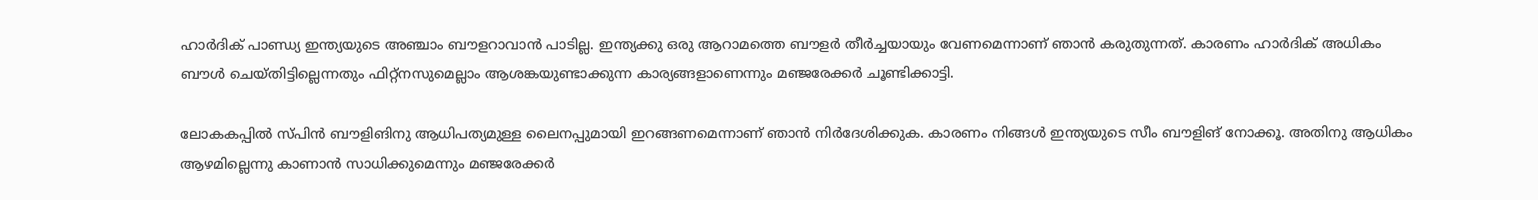ഹാര്‍ദിക് പാണ്ഡ്യ ഇന്ത്യയുടെ അഞ്ചാം ബൗളറാവാന്‍ പാടില്ല. ഇന്ത്യക്കു ഒരു ആറാമത്തെ ബൗളര്‍ തീര്‍ച്ചയായും വേണമെന്നാണ് ഞാന്‍ കരുതുന്നത്. കാരണം ഹാര്‍ദിക് അധികം ബൗള്‍ ചെയ്തിട്ടില്ലെന്നതും ഫിറ്റ്‌നസുമെല്ലാം ആശങ്കയുണ്ടാക്കുന്ന കാര്യങ്ങളാണെന്നും മഞ്ജരേക്കര്‍ ചൂണ്ടിക്കാട്ടി.

ലോകകപ്പില്‍ സ്പിന്‍ ബൗളിങിനു ആധിപത്യമുള്ള ലൈനപ്പുമായി ഇറങ്ങണമെന്നാണ് ഞാന്‍ നിര്‍ദേശിക്കുക. കാരണം നിങ്ങള്‍ ഇന്ത്യയുടെ സീം ബൗളിങ് നോക്കൂ. അതിനു ആധികം ആഴമില്ലെന്നു കാണാന്‍ സാധിക്കുമെന്നും മഞ്ജരേക്കര്‍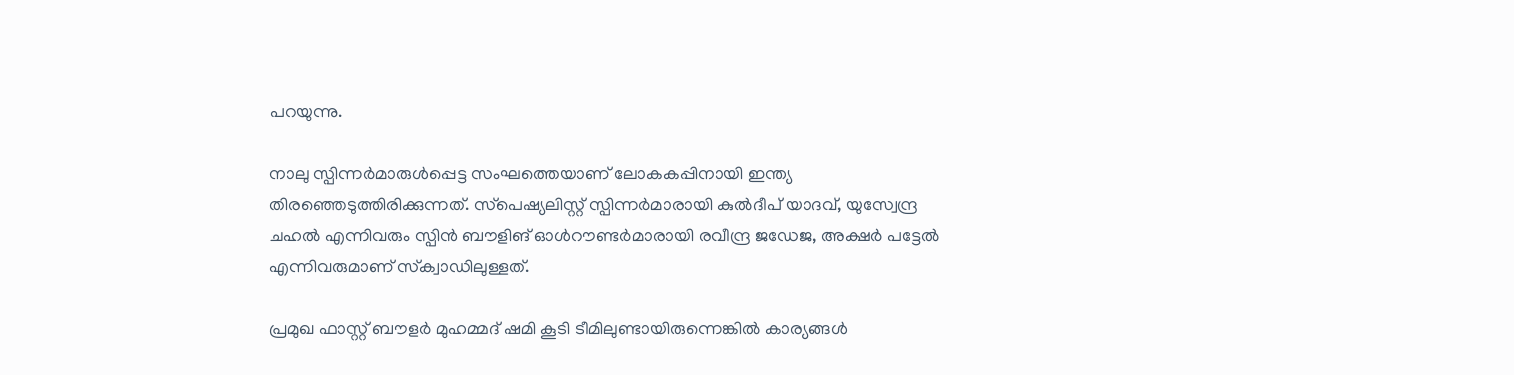പറയുന്നു.

നാലു സ്പിന്നര്‍മാരുള്‍പ്പെട്ട സംഘത്തെയാണ് ലോകകപ്പിനായി ഇന്ത്യ തിരഞ്ഞെടുത്തിരിക്കുന്നത്. സ്‌പെഷ്യലിസ്റ്റ് സ്പിന്നര്‍മാരായി കുല്‍ദീപ് യാദവ്, യുസ്വേന്ദ്ര ചഹല്‍ എന്നിവരും സ്പിന്‍ ബൗളിങ് ഓള്‍റൗണ്ടര്‍മാരായി രവീന്ദ്ര ജഡേജ, അക്ഷര്‍ പട്ടേല്‍ എന്നിവരുമാണ് സ്‌ക്വാഡിലുള്ളത്.

പ്രമുഖ ഫാസ്റ്റ് ബൗളര്‍ മുഹമ്മദ് ഷമി കൂടി ടീമിലുണ്ടായിരുന്നെങ്കില്‍ കാര്യങ്ങള്‍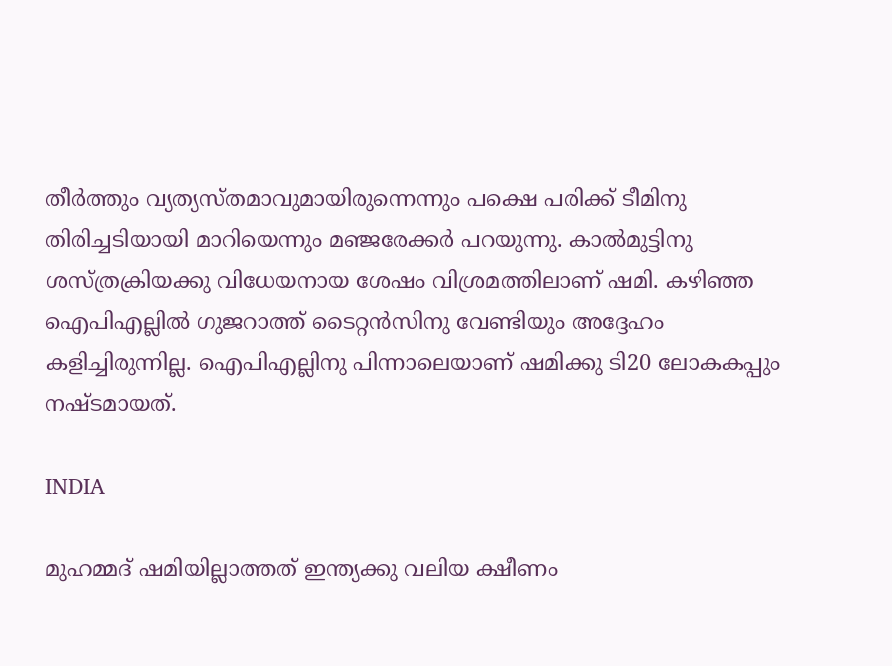തീര്‍ത്തും വ്യത്യസ്തമാവുമായിരുന്നെന്നും പക്ഷെ പരിക്ക് ടീമിനു തിരിച്ചടിയായി മാറിയെന്നും മഞ്ജരേക്കര്‍ പറയുന്നു. കാല്‍മുട്ടിനു ശസ്ത്രക്രിയക്കു വിധേയനായ ശേഷം വിശ്രമത്തിലാണ് ഷമി. കഴിഞ്ഞ ഐപിഎല്ലില്‍ ഗുജറാത്ത് ടൈറ്റന്‍സിനു വേണ്ടിയും അദ്ദേഹം കളിച്ചിരുന്നില്ല. ഐപിഎല്ലിനു പിന്നാലെയാണ് ഷമിക്കു ടി20 ലോകകപ്പും നഷ്ടമായത്.

INDIA

മുഹമ്മദ് ഷമിയില്ലാത്തത് ഇന്ത്യക്കു വലിയ ക്ഷീണം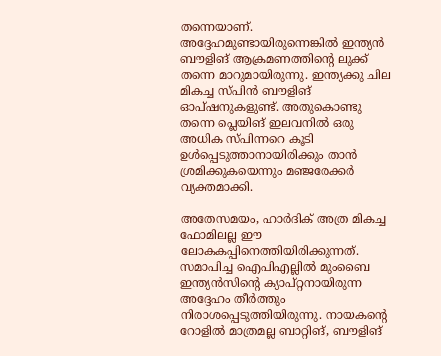തന്നെയാണ്. അദ്ദേഹമുണ്ടായിരുന്നെങ്കില്‍ ഇന്ത്യന്‍ ബൗളിങ് ആക്രമണത്തിന്റെ ലുക്ക് തന്നെ മാറുമായിരുന്നു. ഇന്ത്യക്കു ചില മികച്ച സ്പിന്‍ ബൗളിങ് ഓപ്ഷനുകളുണ്ട്. അതുകൊണ്ടു തന്നെ പ്ലെയിങ് ഇലവനില്‍ ഒരു അധിക സ്പിന്നറെ കൂടി ഉള്‍പ്പെടുത്താനായിരിക്കും താന്‍ ശ്രമിക്കുകയെന്നും മഞ്ജരേക്കര്‍ വ്യക്തമാക്കി.

അതേസമയം, ഹാര്‍ദിക് അത്ര മികച്ച ഫോമിലല്ല ഈ ലോകകപ്പിനെത്തിയിരിക്കുന്നത്. സമാപിച്ച ഐപിഎല്ലില്‍ മുംബൈ ഇന്ത്യന്‍സിന്റെ ക്യാപ്റ്റനായിരുന്ന അദ്ദേഹം തീര്‍ത്തും നിരാശപ്പെടുത്തിയിരുന്നു. നായകന്റെ റോളില്‍ മാത്രമല്ല ബാറ്റിങ്, ബൗളിങ്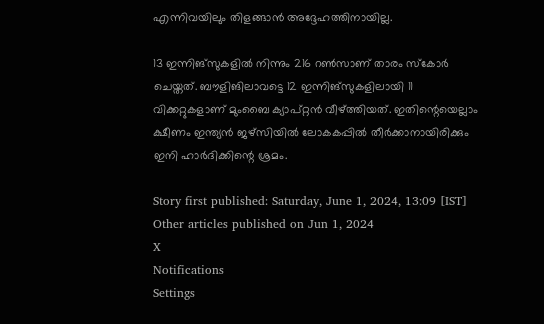എന്നിവയിലും തിളങ്ങാന്‍ അദ്ദേഹത്തിനായില്ല.

13 ഇന്നിങ്‌സുകളില്‍ നിന്നും 216 റണ്‍സാണ് താരം സ്‌കോര്‍ ചെയ്തത്. ബൗളിങിലാവട്ടെ 12 ഇന്നിങ്‌സുകളിലായി 11 വിക്കറ്റുകളാണ് മുംബൈ ക്യാപ്റ്റന്‍ വീഴ്ത്തിയത്. ഇതിന്റെയെല്ലാം ക്ഷീണം ഇന്ത്യന്‍ ജഴ്‌സിയില്‍ ലോകകപ്പില്‍ തീര്‍ക്കാനായിരിക്കും ഇനി ഹാര്‍ദിക്കിന്റെ ശ്രമം.

Story first published: Saturday, June 1, 2024, 13:09 [IST]
Other articles published on Jun 1, 2024
X
Notifications
Settings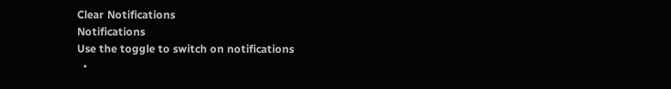Clear Notifications
Notifications
Use the toggle to switch on notifications
  •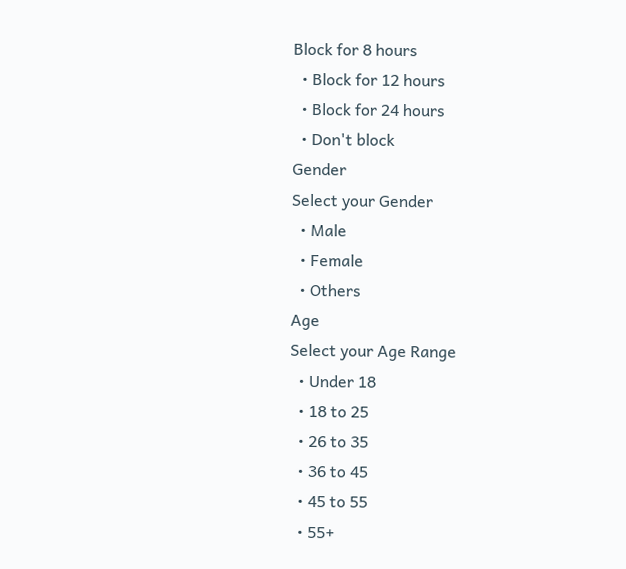Block for 8 hours
  • Block for 12 hours
  • Block for 24 hours
  • Don't block
Gender
Select your Gender
  • Male
  • Female
  • Others
Age
Select your Age Range
  • Under 18
  • 18 to 25
  • 26 to 35
  • 36 to 45
  • 45 to 55
  • 55+